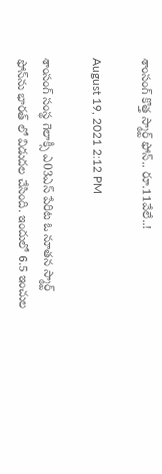శాంసంగ్ కొత్త స్మార్ట్ ఫోన్‌.. రూ.11వేలే..!

August 19, 2021 2:12 PM

శాంసంగ్ సంస్థ గెలాక్సీ ఎ03ఎస్ పేరిట ఓ నూత‌న స్మార్ట్ ఫోన్‌ను భార‌త్ లో విడుద‌ల చేసింది. ఇందులో 6.5 ఇంచుల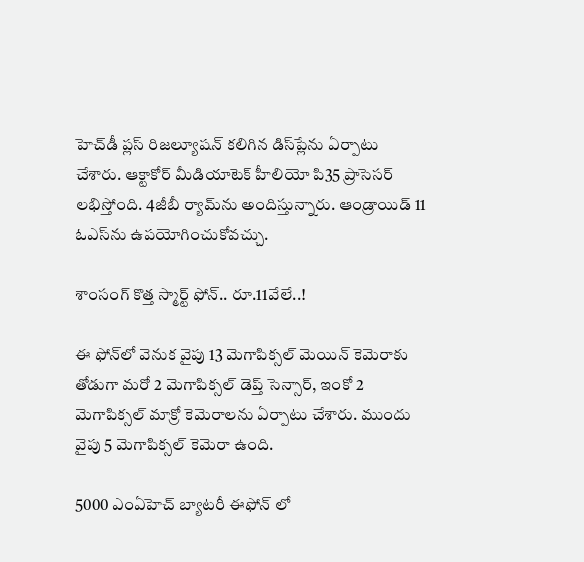హెచ్‌డీ ప్ల‌స్ రిజ‌ల్యూష‌న్ క‌లిగిన డిస్‌ప్లేను ఏర్పాటు చేశారు. ఆక్టాకోర్ మీడియాటెక్ హీలియో పి35 ప్రాసెస‌ర్ ల‌భిస్తోంది. 4జీబీ ర్యామ్‌ను అందిస్తున్నారు. ఆండ్రాయిడ్ 11 ఓఎస్‌ను ఉప‌యోగించుకోవ‌చ్చు.

శాంసంగ్ కొత్త స్మార్ట్ ఫోన్‌.. రూ.11వేలే..!

ఈ ఫోన్‌లో వెనుక వైపు 13 మెగాపిక్స‌ల్ మెయిన్ కెమెరాకు తోడుగా మ‌రో 2 మెగాపిక్స‌ల్ డెప్త్ సెన్సార్‌, ఇంకో 2 మెగాపిక్స‌ల్ మాక్రో కెమెరాల‌ను ఏర్పాటు చేశారు. ముందు వైపు 5 మెగాపిక్స‌ల్ కెమెరా ఉంది.

5000 ఎంఏహెచ్ బ్యాట‌రీ ఈఫోన్ లో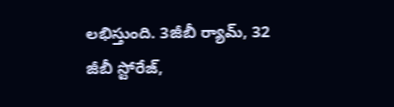ల‌భిస్తుంది. 3జీబీ ర్యామ్‌, 32 జీబీ స్టోరేజ్‌,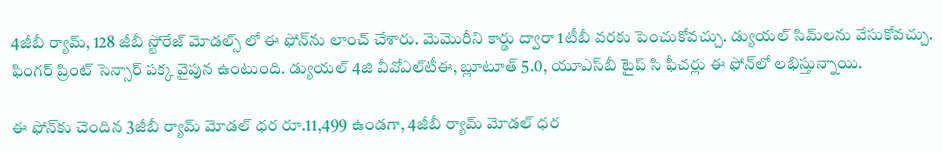4జీబీ ర్యామ్‌, 128 జీబీ స్టోరేజ్ మోడ‌ల్స్ లో ఈ ఫోన్‌ను లాంచ్ చేశారు. మెమొరీని కార్డు ద్వారా 1టీబీ వ‌ర‌కు పెంచుకోవ‌చ్చు. డ్యుయ‌ల్ సిమ్‌ల‌ను వేసుకోవ‌చ్చు. ఫింగ‌ర్ ప్రింట్ సెన్సార్ ప‌క్క వైపున ఉంటుంది. డ్యుయ‌ల్ 4జి వీవోఎల్‌టీఈ, బ్లూటూత్ 5.0, యూఎస్‌బీ టైప్ సి ఫీచ‌ర్లు ఈ ఫోన్‌లో ల‌భిస్తున్నాయి.

ఈ ఫోన్‌కు చెందిన 3జీబీ ర్యామ్ మోడ‌ల్ ధ‌ర రూ.11,499 ఉండ‌గా, 4జీబీ ర్యామ్ మోడ‌ల్ ధ‌ర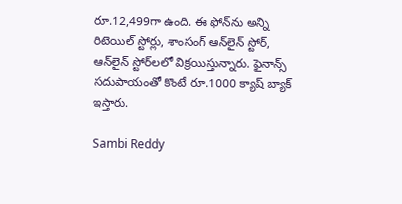రూ.12,499గా ఉంది. ఈ ఫోన్‌ను అన్ని రిటెయిల్ స్టోర్లు, శాంసంగ్ ఆన్‌లైన్ స్టోర్‌, ఆన్‌లైన్ స్టోర్‌ల‌లో విక్ర‌యిస్తున్నారు. ఫైనాన్స్ స‌దుపాయంతో కొంటే రూ.1000 క్యాష్ బ్యాక్ ఇస్తారు.

Sambi Reddy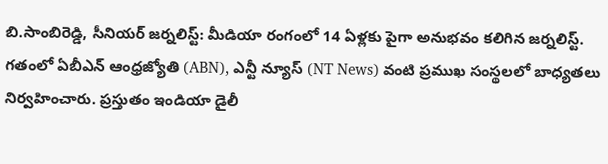బి.సాంబిరెడ్డి, సీనియర్ జర్నలిస్ట్: మీడియా రంగంలో 14 ఏళ్లకు పైగా అనుభవం కలిగిన జర్నలిస్ట్. గతంలో ఏబీఎన్ ఆంధ్ర‌జ్యోతి (ABN), ఎన్టీ న్యూస్ (NT News) వంటి ప్రముఖ సంస్థలలో బాధ్యతలు నిర్వహించారు. ప్రస్తుతం ఇండియా డైలీ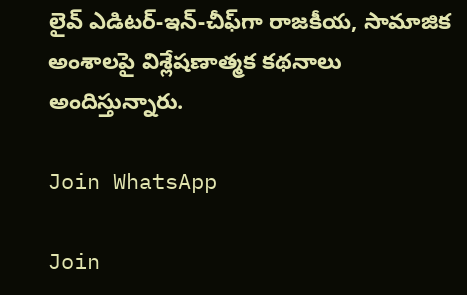లైవ్ ఎడిటర్-ఇన్-చీఫ్‌గా రాజకీయ, సామాజిక అంశాలపై విశ్లేషణాత్మక కథనాలు అందిస్తున్నారు.

Join WhatsApp

Join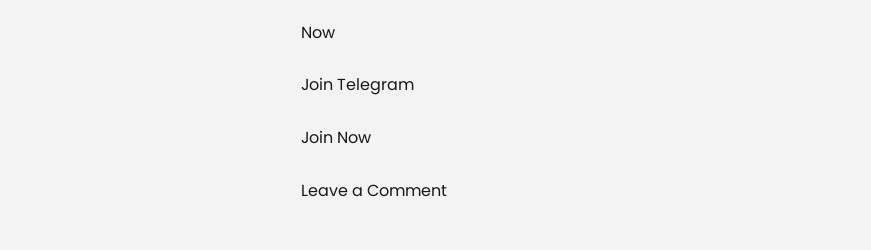Now

Join Telegram

Join Now

Leave a Comment